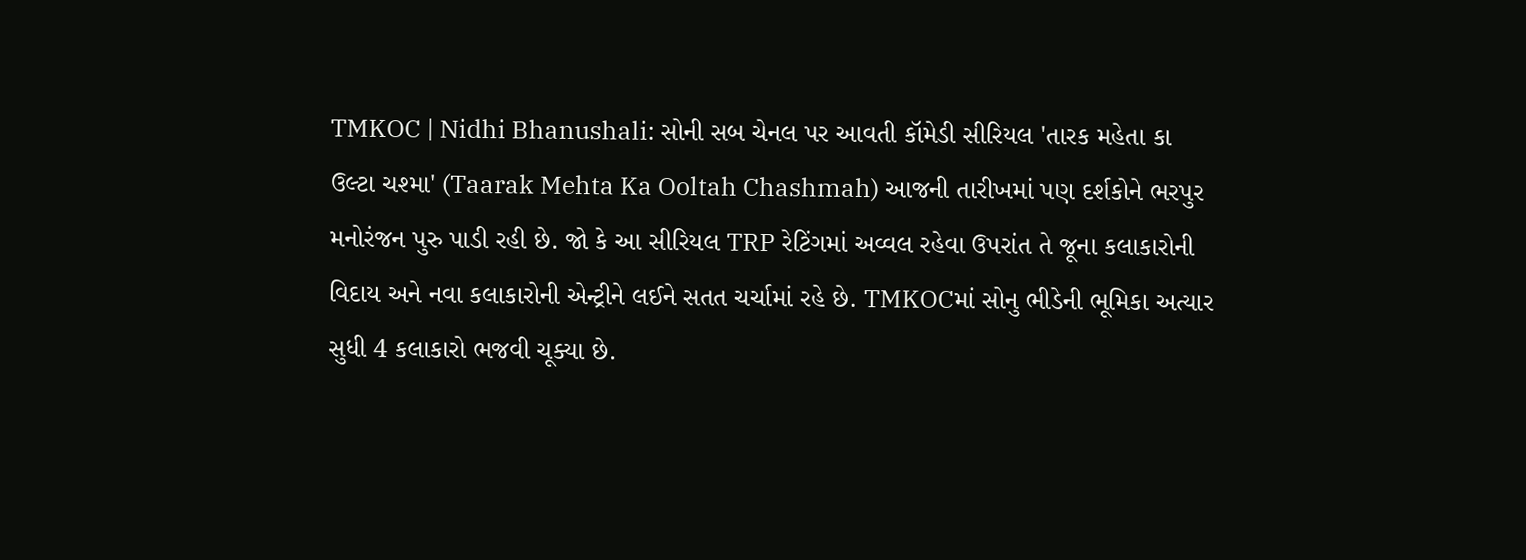TMKOC | Nidhi Bhanushali: સોની સબ ચેનલ પર આવતી કૉમેડી સીરિયલ 'તારક મહેતા કા ઉલ્ટા ચશ્મા' (Taarak Mehta Ka Ooltah Chashmah) આજની તારીખમાં પણ દર્શકોને ભરપુર મનોરંજન પુરુ પાડી રહી છે. જો કે આ સીરિયલ TRP રેટિંગમાં અવ્વલ રહેવા ઉપરાંત તે જૂના કલાકારોની વિદાય અને નવા કલાકારોની એન્ટ્રીને લઈને સતત ચર્ચામાં રહે છે. TMKOCમાં સોનુ ભીડેની ભૂમિકા અત્યાર સુધી 4 કલાકારો ભજવી ચૂક્યા છે.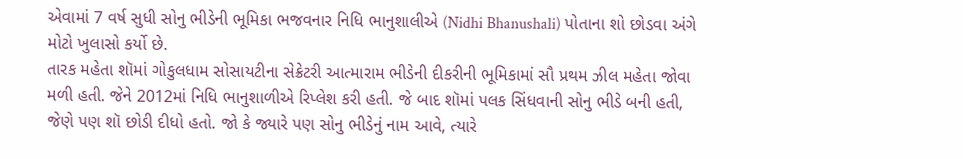એવામાં 7 વર્ષ સુધી સોનુ ભીડેની ભૂમિકા ભજવનાર નિધિ ભાનુશાલીએ (Nidhi Bhanushali) પોતાના શો છોડવા અંગે મોટો ખુલાસો કર્યો છે.
તારક મહેતા શૉમાં ગોકુલધામ સોસાયટીના સેક્રેટરી આત્મારામ ભીડેની દીકરીની ભૂમિકામાં સૌ પ્રથમ ઝીલ મહેતા જોવા મળી હતી. જેને 2012માં નિધિ ભાનુશાળીએ રિપ્લેશ કરી હતી. જે બાદ શૉમાં પલક સિંધવાની સોનુ ભીડે બની હતી, જેણે પણ શૉ છોડી દીધો હતો. જો કે જ્યારે પણ સોનુ ભીડેનું નામ આવે, ત્યારે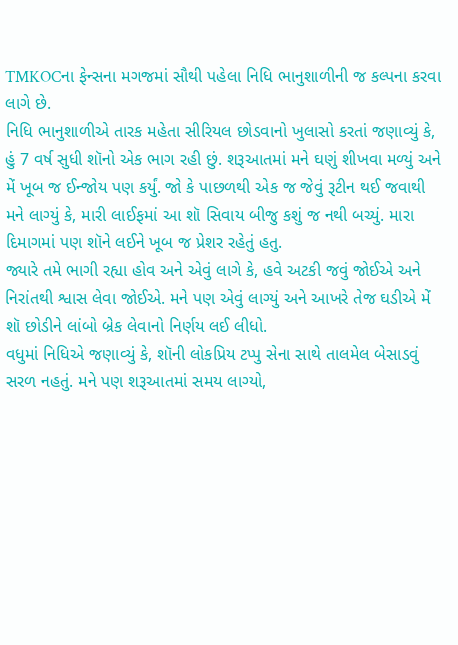TMKOCના ફેન્સના મગજમાં સૌથી પહેલા નિધિ ભાનુશાળીની જ કલ્પના કરવા લાગે છે.
નિધિ ભાનુશાળીએ તારક મહેતા સીરિયલ છોડવાનો ખુલાસો કરતાં જણાવ્યું કે, હું 7 વર્ષ સુધી શૉનો એક ભાગ રહી છું. શરૂઆતમાં મને ઘણું શીખવા મળ્યું અને મેં ખૂબ જ ઈન્જોય પણ કર્યું. જો કે પાછળથી એક જ જેવું રૂટીન થઈ જવાથી મને લાગ્યું કે, મારી લાઈફમાં આ શૉ સિવાય બીજુ કશું જ નથી બચ્યું. મારા દિમાગમાં પણ શૉને લઈને ખૂબ જ પ્રેશર રહેતું હતુ.
જ્યારે તમે ભાગી રહ્યા હોવ અને એવું લાગે કે, હવે અટકી જવું જોઈએ અને નિરાંતથી શ્વાસ લેવા જોઈએ. મને પણ એવું લાગ્યું અને આખરે તેજ ઘડીએ મેં શૉ છોડીને લાંબો બ્રેક લેવાનો નિર્ણય લઈ લીધો.
વધુમાં નિધિએ જણાવ્યું કે, શૉની લોકપ્રિય ટપ્પુ સેના સાથે તાલમેલ બેસાડવું સરળ નહતું. મને પણ શરૂઆતમાં સમય લાગ્યો,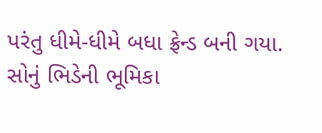પરંતુ ધીમે-ધીમે બધા ફ્રેન્ડ બની ગયા.
સોનું ભિડેની ભૂમિકા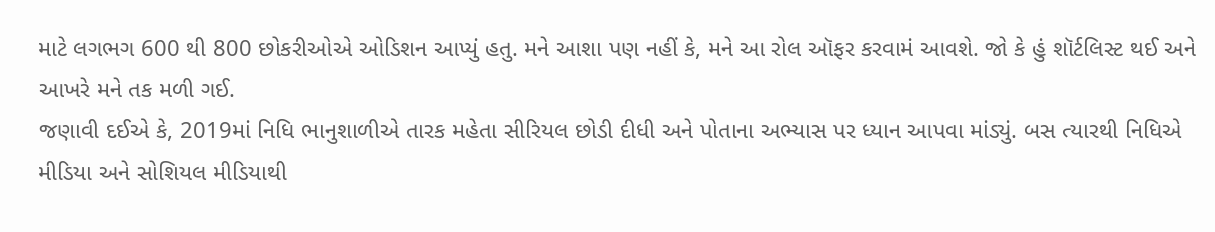માટે લગભગ 600 થી 800 છોકરીઓએ ઓડિશન આપ્યું હતુ. મને આશા પણ નહીં કે, મને આ રોલ ઑફર કરવામં આવશે. જો કે હું શૉર્ટલિસ્ટ થઈ અને આખરે મને તક મળી ગઈ.
જણાવી દઈએ કે, 2019માં નિધિ ભાનુશાળીએ તારક મહેતા સીરિયલ છોડી દીધી અને પોતાના અભ્યાસ પર ધ્યાન આપવા માંડ્યું. બસ ત્યારથી નિધિએ મીડિયા અને સોશિયલ મીડિયાથી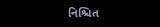નિશ્ચિત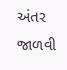અંતર જાળવી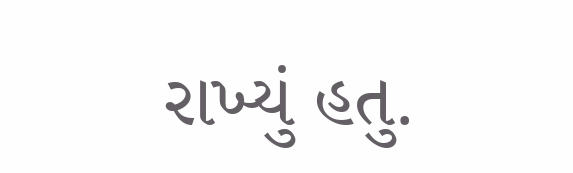રાખ્યું હતુ.